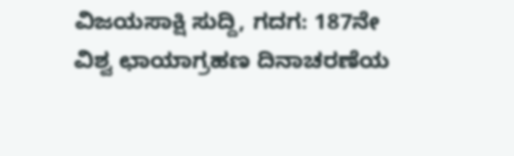ವಿಜಯಸಾಕ್ಷಿ ಸುದ್ದಿ, ಗದಗ: 187ನೇ ವಿಶ್ವ ಛಾಯಾಗ್ರಹಣ ದಿನಾಚರಣೆಯ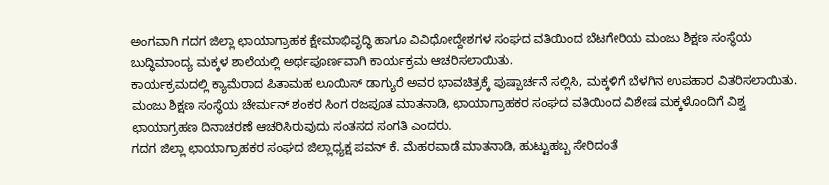ಅಂಗವಾಗಿ ಗದಗ ಜಿಲ್ಲಾ ಛಾಯಾಗ್ರಾಹಕ ಕ್ಷೇಮಾಭಿವೃದ್ಧಿ ಹಾಗೂ ವಿವಿಧೋದ್ದೇಶಗಳ ಸಂಘದ ವತಿಯಿಂದ ಬೆಟಗೇರಿಯ ಮಂಜು ಶಿಕ್ಷಣ ಸಂಸ್ಥೆಯ ಬುದ್ಧಿಮಾಂದ್ಯ ಮಕ್ಕಳ ಶಾಲೆಯಲ್ಲಿ ಅರ್ಥಪೂರ್ಣವಾಗಿ ಕಾರ್ಯಕ್ರಮ ಆಚರಿಸಲಾಯಿತು.
ಕಾರ್ಯಕ್ರಮದಲ್ಲಿ ಕ್ಯಾಮೆರಾದ ಪಿತಾಮಹ ಲೂಯಿಸ್ ಡಾಗ್ಯುರೆ ಅವರ ಭಾವಚಿತ್ರಕ್ಕೆ ಪುಷ್ಪಾರ್ಚನೆ ಸಲ್ಲಿಸಿ, ಮಕ್ಕಳಿಗೆ ಬೆಳಗಿನ ಉಪಹಾರ ವಿತರಿಸಲಾಯಿತು.
ಮಂಜು ಶಿಕ್ಷಣ ಸಂಸ್ಥೆಯ ಚೇರ್ಮನ್ ಶಂಕರ ಸಿಂಗ ರಜಪೂತ ಮಾತನಾಡಿ, ಛಾಯಾಗ್ರಾಹಕರ ಸಂಘದ ವತಿಯಿಂದ ವಿಶೇಷ ಮಕ್ಕಳೊಂದಿಗೆ ವಿಶ್ವ ಛಾಯಾಗ್ರಹಣ ದಿನಾಚರಣೆ ಆಚರಿಸಿರುವುದು ಸಂತಸದ ಸಂಗತಿ ಎಂದರು.
ಗದಗ ಜಿಲ್ಲಾ ಛಾಯಾಗ್ರಾಹಕರ ಸಂಘದ ಜಿಲ್ಲಾಧ್ಯಕ್ಷ ಪವನ್ ಕೆ. ಮೆಹರವಾಡೆ ಮಾತನಾಡಿ, ಹುಟ್ಟುಹಬ್ಬ ಸೇರಿದಂತೆ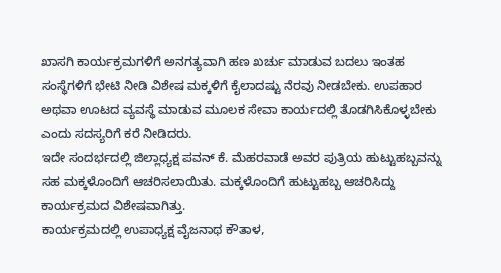ಖಾಸಗಿ ಕಾರ್ಯಕ್ರಮಗಳಿಗೆ ಅನಗತ್ಯವಾಗಿ ಹಣ ಖರ್ಚು ಮಾಡುವ ಬದಲು ಇಂತಹ ಸಂಸ್ಥೆಗಳಿಗೆ ಭೇಟಿ ನೀಡಿ ವಿಶೇಷ ಮಕ್ಕಳಿಗೆ ಕೈಲಾದಷ್ಟು ನೆರವು ನೀಡಬೇಕು. ಉಪಹಾರ ಅಥವಾ ಊಟದ ವ್ಯವಸ್ಥೆ ಮಾಡುವ ಮೂಲಕ ಸೇವಾ ಕಾರ್ಯದಲ್ಲಿ ತೊಡಗಿಸಿಕೊಳ್ಳಬೇಕು ಎಂದು ಸದಸ್ಯರಿಗೆ ಕರೆ ನೀಡಿದರು.
ಇದೇ ಸಂದರ್ಭದಲ್ಲಿ ಜಿಲ್ಲಾಧ್ಯಕ್ಷ ಪವನ್ ಕೆ. ಮೆಹರವಾಡೆ ಅವರ ಪುತ್ರಿಯ ಹುಟ್ಟುಹಬ್ಬವನ್ನು ಸಹ ಮಕ್ಕಳೊಂದಿಗೆ ಆಚರಿಸಲಾಯಿತು. ಮಕ್ಕಳೊಂದಿಗೆ ಹುಟ್ಟುಹಬ್ಬ ಆಚರಿಸಿದ್ದು ಕಾರ್ಯಕ್ರಮದ ವಿಶೇಷವಾಗಿತ್ತು.
ಕಾರ್ಯಕ್ರಮದಲ್ಲಿ ಉಪಾಧ್ಯಕ್ಷ ವೈಜನಾಥ ಕೌತಾಳ,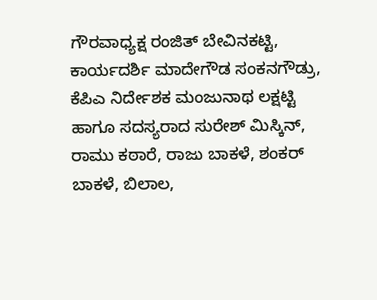ಗೌರವಾಧ್ಯಕ್ಷ ರಂಜಿತ್ ಬೇವಿನಕಟ್ಟಿ, ಕಾರ್ಯದರ್ಶಿ ಮಾದೇಗೌಡ ಸಂಕನಗೌಡ್ರು, ಕೆಪಿಎ ನಿರ್ದೇಶಕ ಮಂಜುನಾಥ ಲಕ್ಷಟ್ಟಿ ಹಾಗೂ ಸದಸ್ಯರಾದ ಸುರೇಶ್ ಮಿಸ್ಕಿನ್, ರಾಮು ಕಠಾರೆ, ರಾಜು ಬಾಕಳೆ, ಶಂಕರ್ ಬಾಕಳೆ, ಬಿಲಾಲ,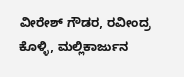ವೀರೇಶ್ ಗೌಡರ, ರವೀಂದ್ರ ಕೊಳ್ಳಿ, ಮಲ್ಲಿಕಾರ್ಜುನ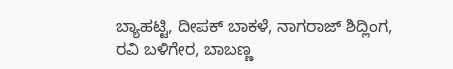ಬ್ಯಾಹಟ್ಟಿ, ದೀಪಕ್ ಬಾಕಳೆ, ನಾಗರಾಜ್ ಶಿದ್ಲಿಂಗ, ರವಿ ಬಳಿಗೇರ, ಬಾಬಣ್ಣ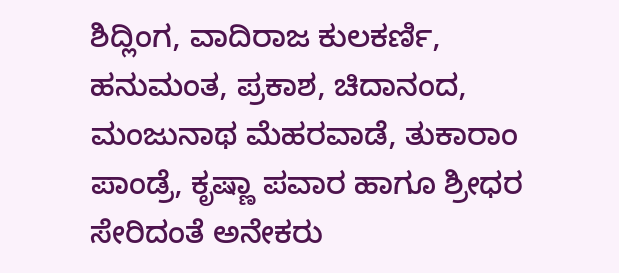ಶಿದ್ಲಿಂಗ, ವಾದಿರಾಜ ಕುಲಕರ್ಣಿ, ಹನುಮಂತ, ಪ್ರಕಾಶ, ಚಿದಾನಂದ, ಮಂಜುನಾಥ ಮೆಹರವಾಡೆ, ತುಕಾರಾಂ ಪಾಂಡ್ರೆ, ಕೃಷ್ಣಾ ಪವಾರ ಹಾಗೂ ಶ್ರೀಧರ ಸೇರಿದಂತೆ ಅನೇಕರು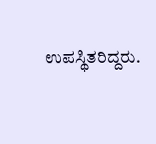ಉಪಸ್ಥಿತರಿದ್ದರು.